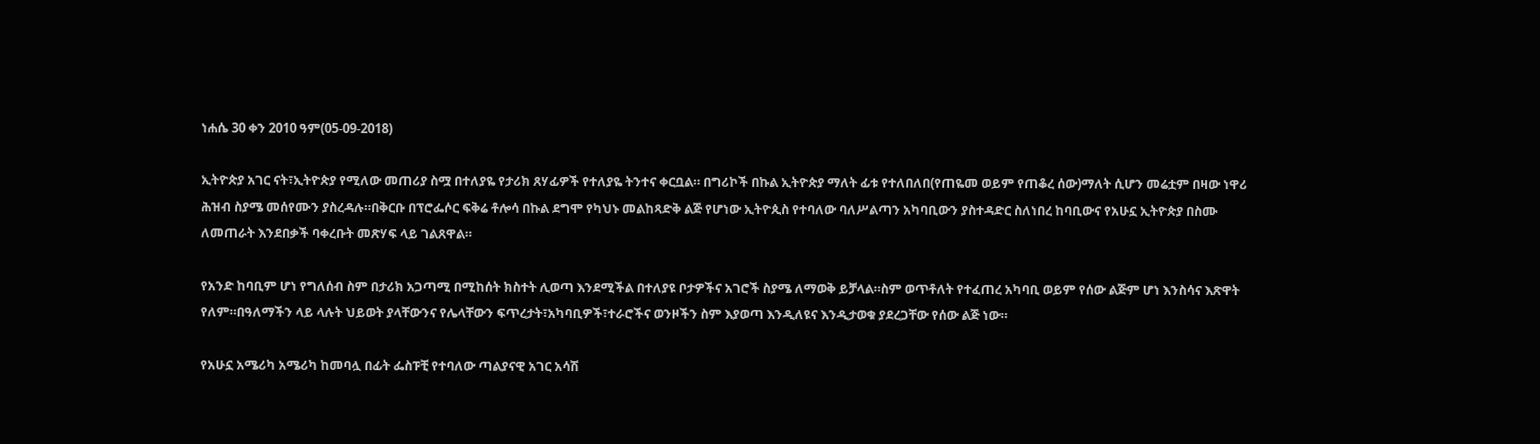ነሐሴ 30 ቀን 2010 ዓም(05-09-2018)

ኢትዮጵያ አገር ናት፣ኢትዮጵያ የሚለው መጠሪያ ስሟ በተለያዬ የታሪክ ጸሃፊዎች የተለያዬ ትንተና ቀርቧል። በግሪኮች በኩል ኢትዮጵያ ማለት ፊቱ የተለበለበ(የጠዬመ ወይም የጠቆረ ሰው)ማለት ሲሆን መሬቷም በዛው ነዋሪ ሕዝብ ስያሜ መሰየሙን ያስረዳሉ።በቅርቡ በፕሮፌሶር ፍቅሬ ቶሎሳ በኩል ደግሞ የካህኑ መልከጻድቅ ልጅ የሆነው ኢትዮጲስ የተባለው ባለሥልጣን አካባቢውን ያስተዳድር ስለነበረ ከባቢውና የአሁኗ ኢትዮጵያ በስሙ ለመጠራት እንደበቃች ባቀረቡት መጽሃፍ ላይ ገልጸዋል።

የአንድ ከባቢም ሆነ የግለሰብ ስም በታሪክ አጋጣሚ በሚከሰት ክስተት ሊወጣ እንደሚችል በተለያዩ ቦታዎችና አገሮች ስያሜ ለማወቅ ይቻላል።ስም ወጥቶለት የተፈጠረ አካባቢ ወይም የሰው ልጅም ሆነ እንስሳና እጽዋት የለም።በዓለማችን ላይ ላሉት ህይወት ያላቸውንና የሌላቸውን ፍጥረታት፣አካባቢዎች፣ተራሮችና ወንዞችን ስም እያወጣ እንዲለዩና እንዲታወቁ ያደረጋቸው የሰው ልጅ ነው።

የአሁኗ አሜሪካ አሜሪካ ከመባሏ በፊት ፌስፑቺ የተባለው ጣልያናዊ አገር አሳሽ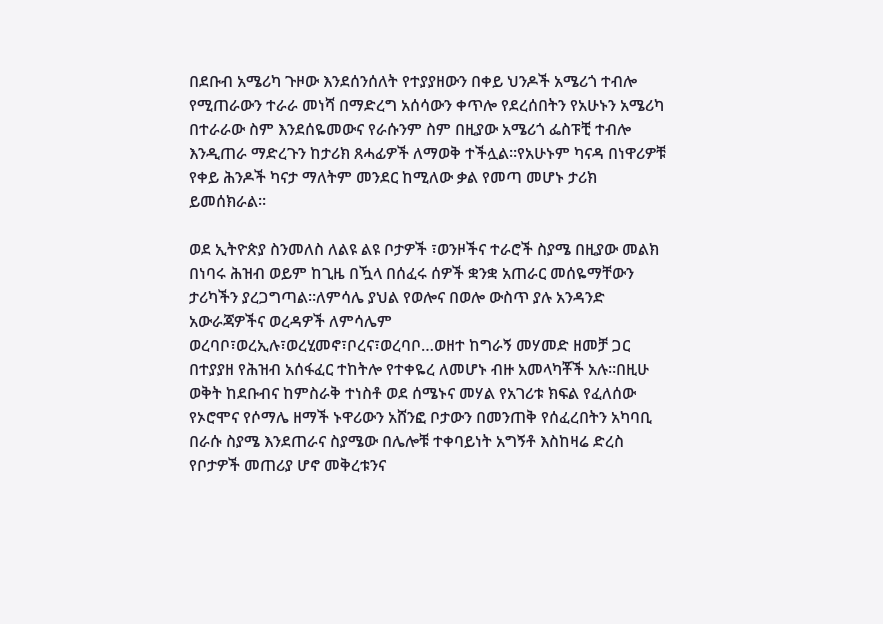በደቡብ አሜሪካ ጉዞው እንደሰንሰለት የተያያዘውን በቀይ ህንዶች አሜሪጎ ተብሎ የሚጠራውን ተራራ መነሻ በማድረግ አሰሳውን ቀጥሎ የደረሰበትን የአሁኑን አሜሪካ በተራራው ስም እንደሰዬመውና የራሱንም ስም በዚያው አሜሪጎ ፌስፑቺ ተብሎ እንዲጠራ ማድረጉን ከታሪክ ጸሓፊዎች ለማወቅ ተችሏል።የአሁኑም ካናዳ በነዋሪዎቹ የቀይ ሕንዶች ካናታ ማለትም መንደር ከሚለው ቃል የመጣ መሆኑ ታሪክ ይመሰክራል።

ወደ ኢትዮጵያ ስንመለስ ለልዩ ልዩ ቦታዎች ፣ወንዞችና ተራሮች ስያሜ በዚያው መልክ በነባሩ ሕዝብ ወይም ከጊዜ በዃላ በሰፈሩ ሰዎች ቋንቋ አጠራር መሰዬማቸውን ታሪካችን ያረጋግጣል።ለምሳሌ ያህል የወሎና በወሎ ውስጥ ያሉ አንዳንድ አውራጃዎችና ወረዳዎች ለምሳሌም ወረባቦ፣ወረኢሉ፣ወረሂመኖ፣ቦረና፣ወረባቦ…ወዘተ ከግራኝ መሃመድ ዘመቻ ጋር በተያያዘ የሕዝብ አሰፋፈር ተከትሎ የተቀዬረ ለመሆኑ ብዙ አመላካቾች አሉ።በዚሁ ወቅት ከደቡብና ከምስራቅ ተነስቶ ወደ ሰሜኑና መሃል የአገሪቱ ክፍል የፈለሰው የኦሮሞና የሶማሌ ዘማች ኑዋሪውን አሸንፎ ቦታውን በመንጠቅ የሰፈረበትን አካባቢ በራሱ ስያሜ እንደጠራና ስያሜው በሌሎቹ ተቀባይነት አግኝቶ እስከዛሬ ድረስ የቦታዎች መጠሪያ ሆኖ መቅረቱንና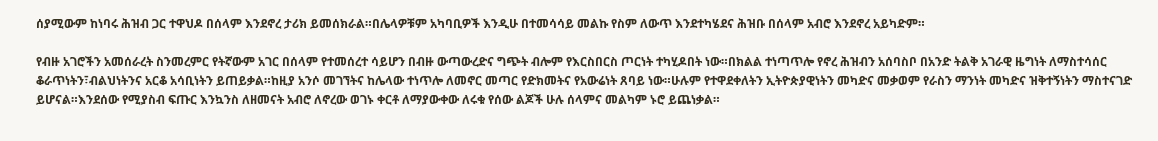ሰያሚውም ከነባሩ ሕዝብ ጋር ተዋህዶ በሰላም እንደኖረ ታሪክ ይመሰክራል።በሌላዎቹም አካባቢዎች እንዲሁ በተመሳሳይ መልኩ የስም ለውጥ እንደተካሄደና ሕዝቡ በሰላም አብሮ እንደኖረ አይካድም።

የብዙ አገሮችን አመሰራረት ስንመረምር የትኛውም አገር በሰላም የተመሰረተ ሳይሆን በብዙ ውጣውረድና ግጭት ብሎም የእርስበርስ ጦርነት ተካሂዶበት ነው።በክልል ተነጣጥሎ የኖረ ሕዝብን አሰባስቦ በአንድ ትልቅ አገራዊ ዜግነት ለማስተሳሰር ቆራጥነትን፣ብልህነትንና አርቆ አሳቢነትን ይጠይቃል።ከዚያ አንሶ መገኘትና ከሌላው ተነጥሎ ለመኖር መጣር የድክመትና የአውሬነት ጸባይ ነው።ሁሉም የተዋደቀለትን ኢትዮጵያዊነትን መካድና መቃወም የራስን ማንነት መካድና ዝቅተኝነትን ማስተናገድ ይሆናል።እንደሰው የሚያስብ ፍጡር እንኳንስ ለዘመናት አብሮ ለኖረው ወገኑ ቀርቶ ለማያውቀው ለሩቁ የሰው ልጆች ሁሉ ሰላምና መልካም ኑሮ ይጨነቃል።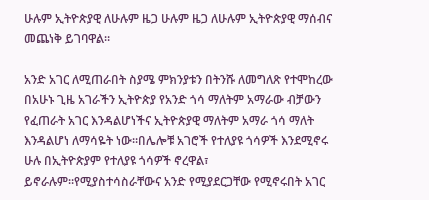ሁሉም ኢትዮጵያዊ ለሁሉም ዜጋ ሁሉም ዜጋ ለሁሉም ኢትዮጵያዊ ማሰብና መጨነቅ ይገባዋል።

አንድ አገር ለሚጠራበት ስያሜ ምክንያቱን በትንሹ ለመግለጽ የተሞከረው በአሁኑ ጊዜ አገራችን ኢትዮጵያ የአንድ ጎሳ ማለትም አማራው ብቻውን የፈጠራት አገር እንዳልሆነችና ኢትዮጵያዊ ማለትም አማራ ጎሳ ማለት እንዳልሆነ ለማሳዬት ነው።በሌሎቹ አገሮች የተለያዩ ጎሳዎች እንደሚኖሩ ሁሉ በኢትዮጵያም የተለያዩ ጎሳዎች ኖረዋል፣ ይኖራሉም።የሚያስተሳስራቸውና አንድ የሚያደርጋቸው የሚኖሩበት አገር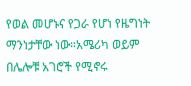የወል መሆኑና የጋራ የሆነ የዜግነት ማንነታቸው ነው።አሜሪካ ወይም በሌሎቹ አገሮች የሚኖሩ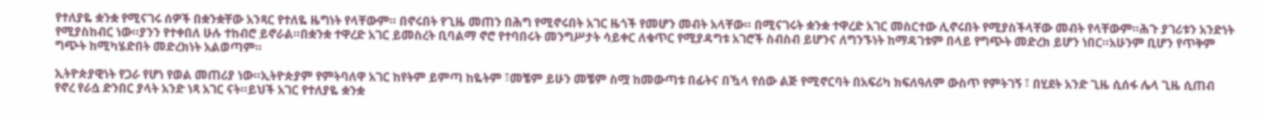የተለያዬ ቋንቋ የሚናገሩ ሰዎች በቋንቋቸው አንጻር የተለዬ ዜግነት የላቸውም። በኖሩበት የጊዜ መጠን በሕግ የሚኖሩበት አገር ዜጎች የመሆን መብት አላቸው። በሚናገሩት ቋንቋ ተዋረድ አገር መስርተው ሊኖሩበት የሚያስችላቸው መብት የላቸውም።ሕጉ ያገሪቱን አንድነት የሚያስከብር ነው።ያንን የተቀበለ ሁሉ ተከብሮ ይኖራል።በቋንቋ ተዋረድ አገር ይመስረት ቢባልማ ኖሮ የተባበሩት መንግሥታት ሳይቀር ለቁጥር የሚያዳግቱ አገሮች ስብስብ ይሆንና ለግንኙነት ከማዳገቱም በላይ የግጭት መድረክ ይሆን ነበር።አሁንም ቢሆን የጥቅም ግጭት ከሚካሄድበት መድረክነት አልወጣም።

ኢትዮጵያዊነት የጋራ የሆነ የወል መጠሪያ ነው።ኢትዮጵያም የምትባለዋ አገር ከየትም ይምጣ ከዬትም ፣መቼም ይሁን መቼም ስሟ ከመውጣቱ በፊትና በዃላ የሰው ልጅ የሚኖርባት በአፍሪካ ክፍለዓለም ውስጥ የምትገኝ ፣ በሂደት አንድ ጊዜ ሲሰፋ ሌላ ጊዜ ሲጠብ የኖረ የራሷ ድንበር ያላት አንድ ነጻ አገር ናት።ይህች አገር የተለያዬ ቋንቋ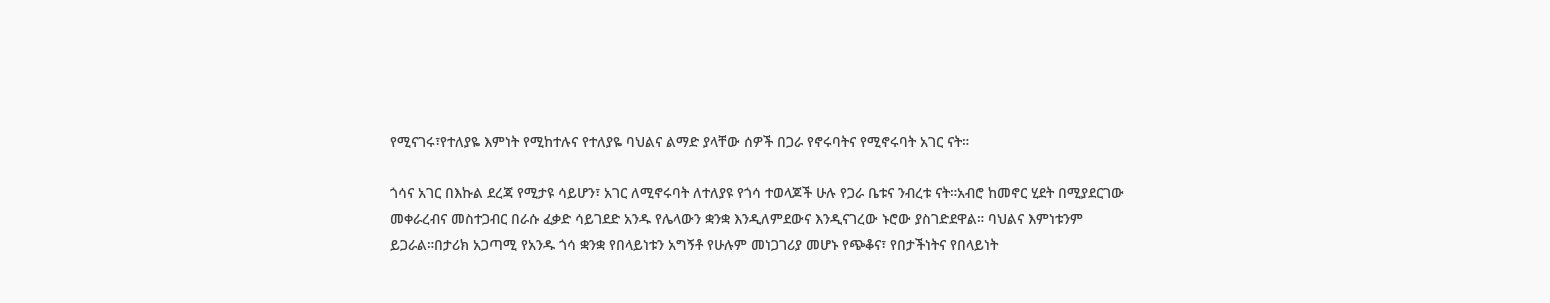የሚናገሩ፣የተለያዬ እምነት የሚከተሉና የተለያዬ ባህልና ልማድ ያላቸው ሰዎች በጋራ የኖሩባትና የሚኖሩባት አገር ናት።

ጎሳና አገር በእኩል ደረጃ የሚታዩ ሳይሆን፣ አገር ለሚኖሩባት ለተለያዩ የጎሳ ተወላጆች ሁሉ የጋራ ቤቱና ንብረቱ ናት።አብሮ ከመኖር ሂደት በሚያደርገው መቀራረብና መስተጋብር በራሱ ፈቃድ ሳይገደድ አንዱ የሌላውን ቋንቋ እንዲለምደውና እንዲናገረው ኑሮው ያስገድደዋል። ባህልና እምነቱንም ይጋራል።በታሪክ አጋጣሚ የአንዱ ጎሳ ቋንቋ የበላይነቱን አግኝቶ የሁሉም መነጋገሪያ መሆኑ የጭቆና፣ የበታችነትና የበላይነት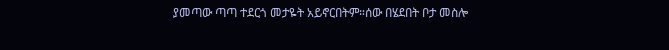ያመጣው ጣጣ ተደርጎ መታዬት አይኖርበትም።ሰው በሄደበት ቦታ መስሎ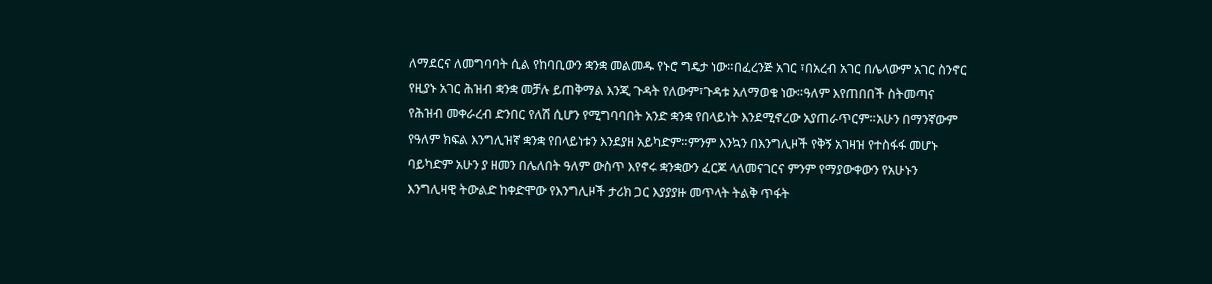ለማደርና ለመግባባት ሲል የከባቢውን ቋንቋ መልመዱ የኑሮ ግዴታ ነው።በፈረንጅ አገር ፣በአረብ አገር በሌላውም አገር ስንኖር የዚያኑ አገር ሕዝብ ቋንቋ መቻሉ ይጠቅማል እንጂ ጉዳት የለውም፣ጉዳቱ አለማወቁ ነው።ዓለም እየጠበበች ስትመጣና የሕዝብ መቀራረብ ድንበር የለሽ ሲሆን የሚግባባበት አንድ ቋንቋ የበላይነት እንደሚኖረው አያጠራጥርም።አሁን በማንኛውም የዓለም ክፍል እንግሊዝኛ ቋንቋ የበላይነቱን እንደያዘ አይካድም።ምንም እንኳን በእንግሊዞች የቅኝ አገዛዝ የተስፋፋ መሆኑ ባይካድም አሁን ያ ዘመን በሌለበት ዓለም ውስጥ እየኖሩ ቋንቋውን ፈርጆ ላለመናገርና ምንም የማያውቀውን የአሁኑን እንግሊዛዊ ትውልድ ከቀድሞው የእንግሊዞች ታሪክ ጋር እያያያዙ መጥላት ትልቅ ጥፋት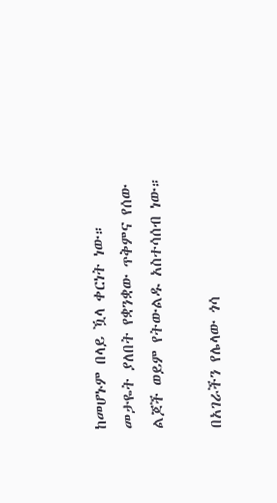ከመሆኑም በላይ ዃላ ቀርነት ነው። መታዬት ያለበት የቋንቋው ጥቅምና የሰው ልጆች ወይም የትውልዱ አስተሳሰብ ነው።

በአገራችን የሌላው ጎሳ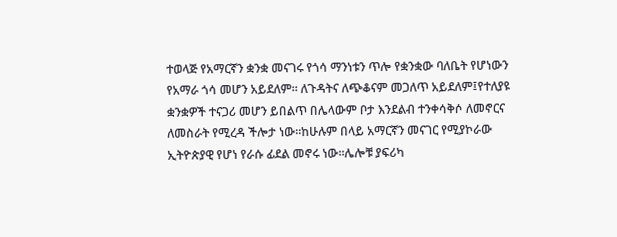ተወላጅ የአማርኛን ቋንቋ መናገሩ የጎሳ ማንነቱን ጥሎ የቋንቋው ባለቤት የሆነውን የአማራ ጎሳ መሆን አይደለም። ለጉዳትና ለጭቆናም መጋለጥ አይደለም፤የተለያዩ ቋንቋዎች ተናጋሪ መሆን ይበልጥ በሌላውም ቦታ እንደልብ ተንቀሳቅሶ ለመኖርና ለመስራት የሚረዳ ችሎታ ነው።ከሁሉም በላይ አማርኛን መናገር የሚያኮራው ኢትዮጵያዊ የሆነ የራሱ ፊደል መኖሩ ነው።ሌሎቹ ያፍሪካ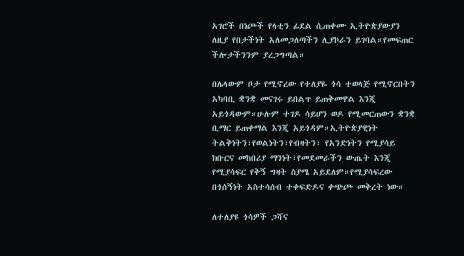አገሮች በነጮች የላቲን ፊደል ሲጠቀሙ ኢትዮጵያውያን ለዚያ የበታችነት አለመጋለጣችን ሊያኮራን ይገባል።የመፍጠር ችሎታችንንም ያረጋግጣል።

በሌላውም ቦታ የሚኖረው የተለያዬ ጎሳ ተወላጅ የሚኖርበትን አካባቢ ቋንቋ መናገሩ ይበልጥ ይጠቅመዋል እንጂ አይጎዳውም።ሁሉም ተገዶ ሳይሆን ወዶ የሚመርጠውን ቋንቋ ቢማር ይጠቀማል እንጂ አይጎዳም።ኢትዮጵያዊነት ትልቅነትን፣የወልነትን፣የብዛትን፣ የአንድነትን የሚያሳይ ክቡርና መከበሪያ ማንነት፣የመደመራችን ውጤት እንጂ የሚያሳፍር የቅኝ ግዛት ስያሜ አይደለም።የሚያሳፍረው በጎሰኝነት አስተሳሰብ ተቀፍድዶና ቀጭጮ መቅረት ነው።

ለተለያዩ ጎሳዎች ጋሻና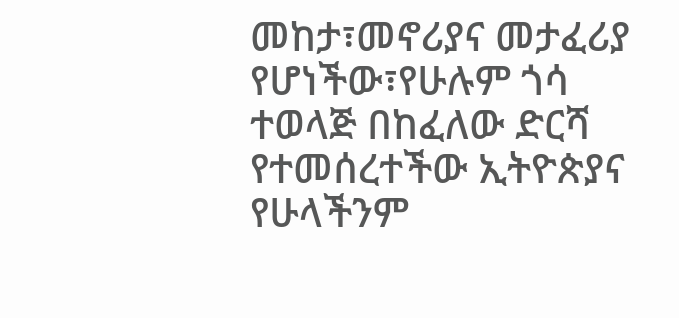መከታ፣መኖሪያና መታፈሪያ የሆነችው፣የሁሉም ጎሳ ተወላጅ በከፈለው ድርሻ የተመሰረተችው ኢትዮጵያና የሁላችንም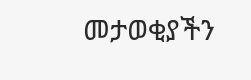መታወቂያችን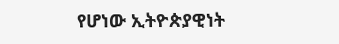የሆነው ኢትዮጵያዊነት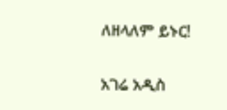ለዘላለም ይኑር!

አገሬ አዲስ